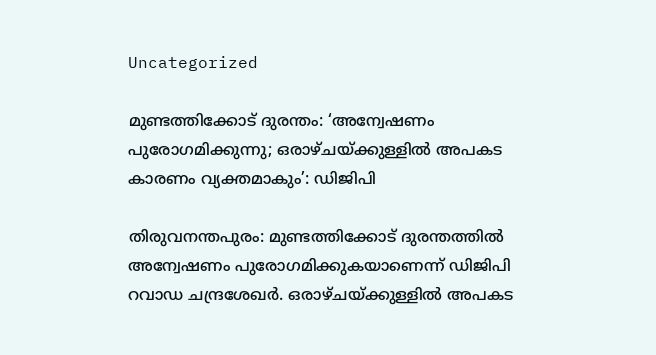Uncategorized

മുണ്ടത്തിക്കോട് ദുരന്തം: ‘അന്വേഷണം പുരോഗമിക്കുന്നു; ഒരാഴ്ചയ്ക്കുള്ളില്‍ അപകട കാരണം വ്യക്തമാകും’: ഡിജിപി

തിരുവനന്തപുരം: മുണ്ടത്തിക്കോട് ദുരന്തത്തില്‍ അന്വേഷണം പുരോഗമിക്കുകയാണെന്ന് ഡിജിപി റവാഡ ചന്ദ്രശേഖര്‍. ഒരാഴ്ചയ്ക്കുള്ളില്‍ അപകട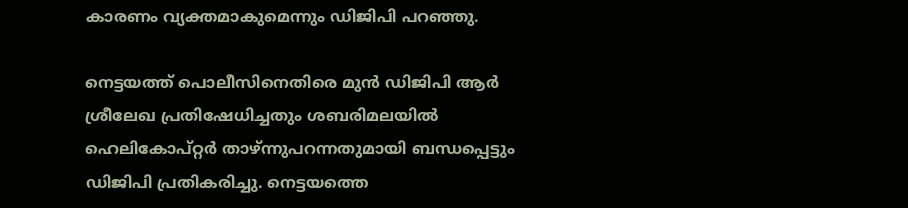കാരണം വ്യക്തമാകുമെന്നും ഡിജിപി പറഞ്ഞു.

നെട്ടയത്ത് പൊലീസിനെതിരെ മുന്‍ ഡിജിപി ആര്‍ ശ്രീലേഖ പ്രതിഷേധിച്ചതും ശബരിമലയില്‍ ഹെലികോപ്റ്റര്‍ താഴ്ന്നുപറന്നതുമായി ബന്ധപ്പെട്ടും ഡിജിപി പ്രതികരിച്ചു. നെട്ടയത്തെ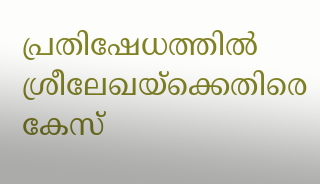പ്രതിഷേധത്തില്‍ ശ്രീലേഖയ്‌ക്കെതിരെ കേസ്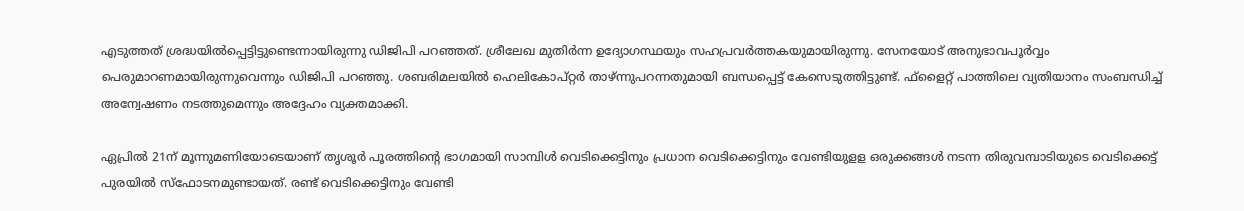എടുത്തത് ശ്രദ്ധയില്‍പ്പെട്ടിട്ടുണ്ടെന്നായിരുന്നു ഡിജിപി പറഞ്ഞത്. ശ്രീലേഖ മുതിര്‍ന്ന ഉദ്യോഗസ്ഥയും സഹപ്രവര്‍ത്തകയുമായിരുന്നു. സേനയോട് അനുഭാവപൂര്‍വ്വം പെരുമാറണമായിരുന്നുവെന്നും ഡിജിപി പറഞ്ഞു. ശബരിമലയില്‍ ഹെലികോപ്റ്റര്‍ താഴ്ന്നുപറന്നതുമായി ബന്ധപ്പെട്ട് കേസെടുത്തിട്ടുണ്ട്. ഫ്‌ളൈറ്റ് പാത്തിലെ വ്യതിയാനം സംബന്ധിച്ച് അന്വേഷണം നടത്തുമെന്നും അദ്ദേഹം വ്യക്തമാക്കി.

ഏപ്രില്‍ 21ന് മൂന്നുമണിയോടെയാണ് തൃശൂര്‍ പൂരത്തിന്റെ ഭാഗമായി സാമ്പിള്‍ വെടിക്കെട്ടിനും പ്രധാന വെടിക്കെട്ടിനും വേണ്ടിയുളള ഒരുക്കങ്ങള്‍ നടന്ന തിരുവമ്പാടിയുടെ വെടിക്കെട്ട് പുരയില്‍ സ്‌ഫോടനമുണ്ടായത്. രണ്ട് വെടിക്കെട്ടിനും വേണ്ടി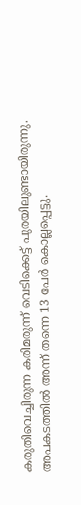കരുതിവെച്ചിരുന്ന കരിമരുന്ന് വെടിക്കെട്ട് പുരയിലുണ്ടായിരുന്നു. അപകടത്തില്‍ അന്ന് തന്നെ 13 പേര്‍ കൊല്ലപ്പെട്ടു.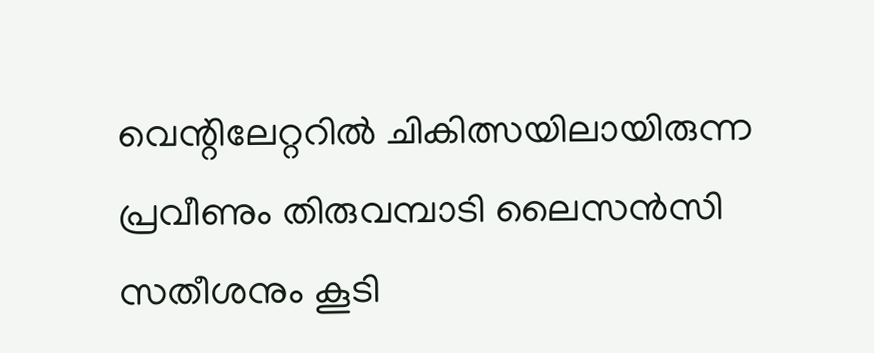വെന്റിലേറ്ററില്‍ ചികിത്സയിലായിരുന്ന പ്രവീണും തിരുവമ്പാടി ലൈസന്‍സി സതീശനും കൂടി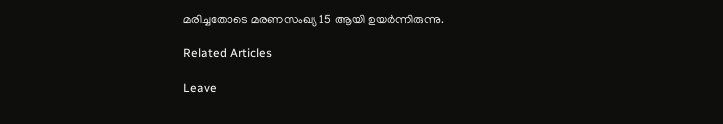മരിച്ചതോടെ മരണസംഖ്യ 15 ആയി ഉയര്‍ന്നിരുന്നു.

Related Articles

Leave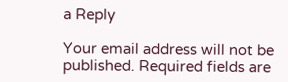a Reply

Your email address will not be published. Required fields are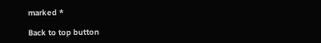marked *

Back to top button